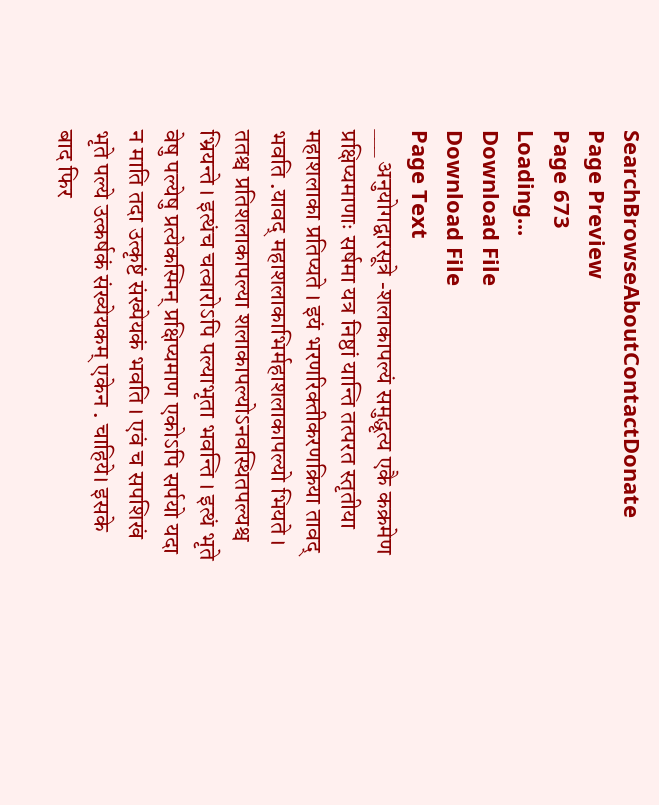SearchBrowseAboutContactDonate
Page Preview
Page 673
Loading...
Download File
Download File
Page Text
___ अनुयोगद्वारसूत्रे -शलाकापल्यं समुद्धृत्य एकै कक्रमेण प्रक्षिप्यमाणाः सर्षमा यत्र निष्ठां यान्ति तत्परत स्तृतीया महाशलाका प्रतिप्यते । इयं भरणरिक्तीकरणक्रिया तावद् भवति .यावद् महाशलाकाभिर्महाशलाकापल्यो भियते । ततश्च प्रतिशलाकापल्या शलाकापल्योऽनवस्थितपल्यश्च भ्रियन्ते । इत्थंच चत्वारोऽपि पल्याभृता भवन्ति । इत्थं भृते वेषु पल्येषु प्रत्येकस्मिन् प्रक्षिप्यमाण एकोऽपि सर्पयो यदा न माति तदा उत्कृष्टं संख्पेयकं भवति । एवं च सपशिखं भृते पल्ये उत्कर्षकं संख्येयकम् एकेन . चाहिये। इसके बाद फिर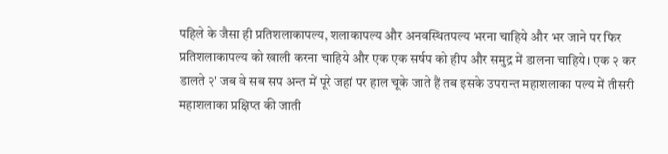पहिले के जैसा ही प्रतिशलाकापल्य, शलाकापल्य और अनवस्थितपल्य भरना चाहिये और भर जाने पर फिर प्रतिशलाकापल्य को खाली करना चाहिये और एक एक सर्षप को हीप और समुद्र में डालना चाहिये। एक २ कर डालते २' जब वे सब सप अन्त में पूरे जहां पर हाल चूके जाते हैं तब इसके उपरान्त महाशलाका पल्य में तीसरी महाशलाका प्रक्षिप्त की जाती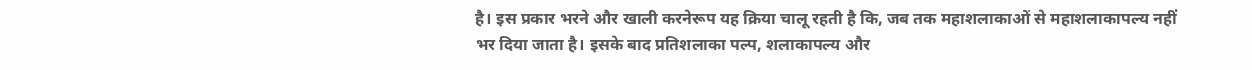है। इस प्रकार भरने और खाली करनेरूप यह क्रिया चालू रहती है कि, जब तक महाशलाकाओं से महाशलाकापल्य नहीं भर दिया जाता है। इसके बाद प्रतिशलाका पल्प, शलाकापल्य और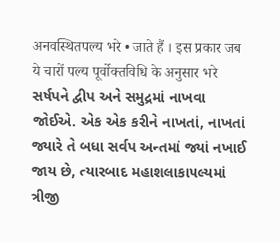अनवस्थितपल्य भरे • जाते हैं । इस प्रकार जब ये चारों पल्य पूर्वोक्तविधि के अनुसार भरे સર્ષપને દ્વીપ અને સમુદ્રમાં નાખવા જોઈએ. એક એક કરીને નાખતાં, નાખતાં જ્યારે તે બધા સર્વપ અન્તમાં જ્યાં નખાઈ જાય છે, ત્યારબાદ મહાશલાકા૫લ્યમાં ત્રીજી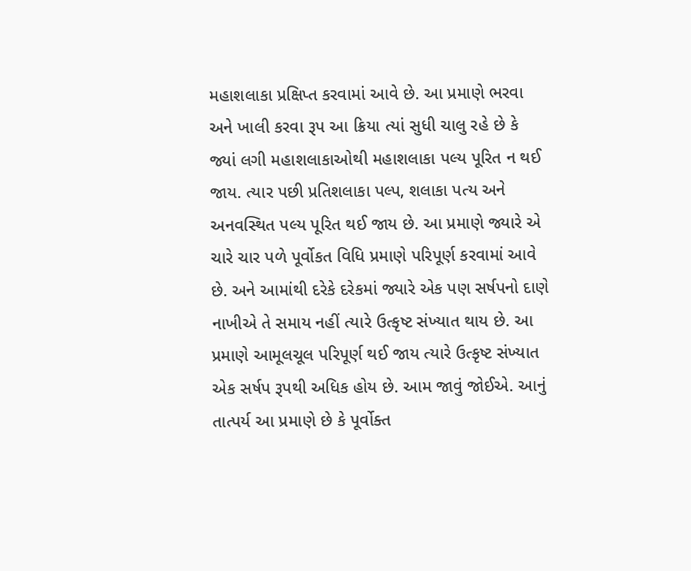મહાશલાકા પ્રક્ષિપ્ત કરવામાં આવે છે. આ પ્રમાણે ભરવા અને ખાલી કરવા રૂપ આ ક્રિયા ત્યાં સુધી ચાલુ રહે છે કે જ્યાં લગી મહાશલાકાઓથી મહાશલાકા પલ્ય પૂરિત ન થઈ જાય. ત્યાર પછી પ્રતિશલાકા પલ્પ, શલાકા પત્ય અને અનવસ્થિત પલ્ય પૂરિત થઈ જાય છે. આ પ્રમાણે જ્યારે એ ચારે ચાર પળે પૂર્વોકત વિધિ પ્રમાણે પરિપૂર્ણ કરવામાં આવે છે. અને આમાંથી દરેકે દરેકમાં જ્યારે એક પણ સર્ષપનો દાણે નાખીએ તે સમાય નહીં ત્યારે ઉત્કૃષ્ટ સંખ્યાત થાય છે. આ પ્રમાણે આમૂલચૂલ પરિપૂર્ણ થઈ જાય ત્યારે ઉત્કૃષ્ટ સંખ્યાત એક સર્ષપ રૂપથી અધિક હોય છે. આમ જાવું જોઈએ. આનું તાત્પર્ય આ પ્રમાણે છે કે પૂર્વોક્ત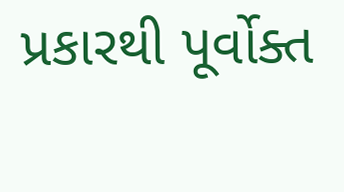પ્રકારથી પૂર્વોક્ત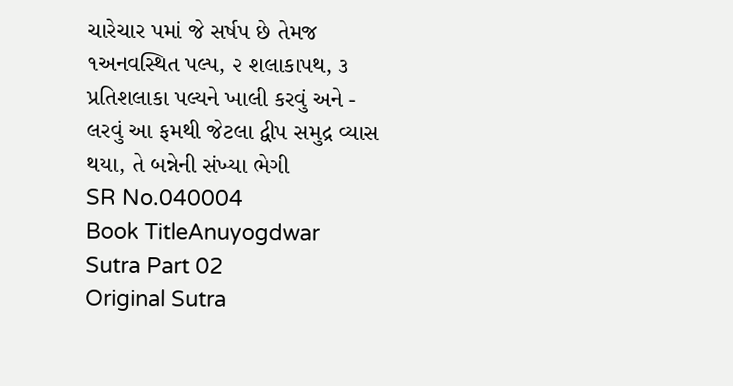ચારેચાર પમાં જે સર્ષપ છે તેમજ ૧અનવસ્થિત પલ્પ, ૨ શલાકાપથ, ૩ પ્રતિશલાકા પલ્યને ખાલી કરવું અને - લરવું આ ફમથી જેટલા દ્વીપ સમુદ્ર વ્યાસ થયા, તે બન્નેની સંખ્યા ભેગી
SR No.040004
Book TitleAnuyogdwar Sutra Part 02
Original Sutra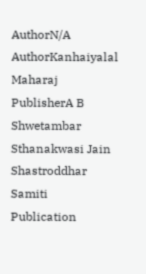AuthorN/A
AuthorKanhaiyalal Maharaj
PublisherA B Shwetambar Sthanakwasi Jain Shastroddhar Samiti
Publication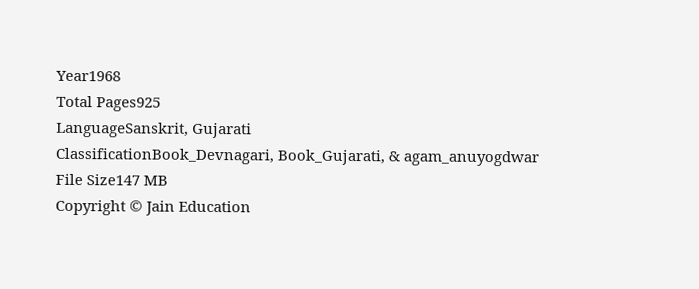Year1968
Total Pages925
LanguageSanskrit, Gujarati
ClassificationBook_Devnagari, Book_Gujarati, & agam_anuyogdwar
File Size147 MB
Copyright © Jain Education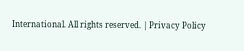International. All rights reserved. | Privacy Policy